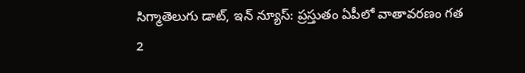సిగ్మాతెలుగు డాట్, ఇన్ న్యూస్: ప్రస్తుతం ఏపీలో వాతావరణం గత 2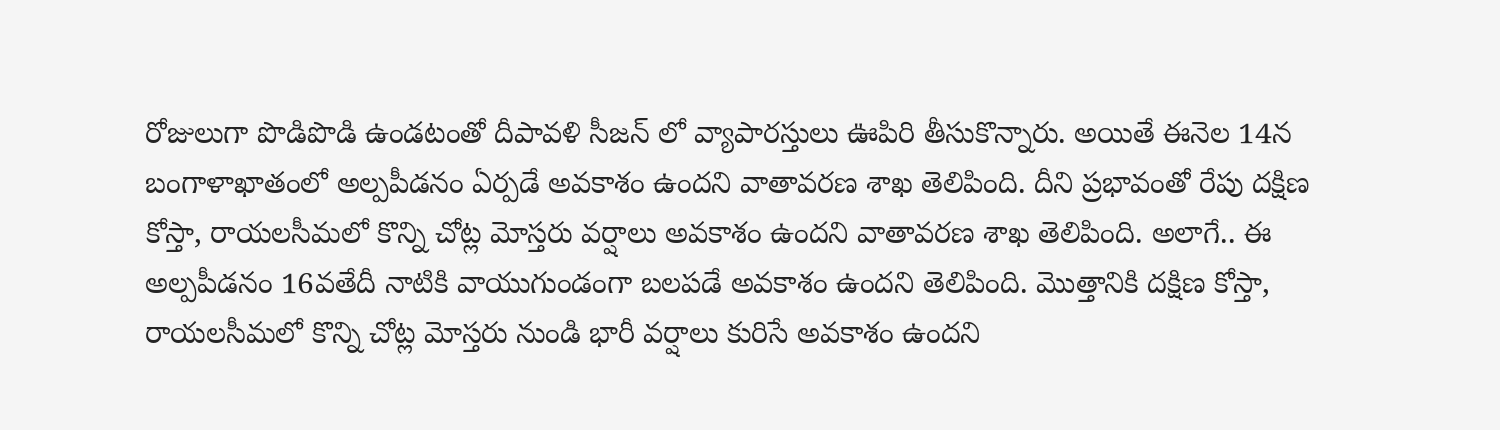రోజులుగా పొడిపొడి ఉండటంతో దీపావళి సీజన్ లో వ్యాపారస్తులు ఊపిరి తీసుకొన్నారు. అయితే ఈనెల 14న బంగాళాఖాతంలో అల్పపీడనం ఏర్పడే అవకాశం ఉందని వాతావరణ శాఖ తెలిపింది. దీని ప్రభావంతో రేపు దక్షిణ కోస్తా, రాయలసీమలో కొన్ని చోట్ల మోస్తరు వర్షాలు అవకాశం ఉందని వాతావరణ శాఖ తెలిపింది. అలాగే.. ఈ అల్పపీడనం 16వతేదీ నాటికి వాయుగుండంగా బలపడే అవకాశం ఉందని తెలిపింది. మొత్తానికి దక్షిణ కోస్తా, రాయలసీమలో కొన్ని చోట్ల మోస్తరు నుండి భారీ వర్షాలు కురిసే అవకాశం ఉందని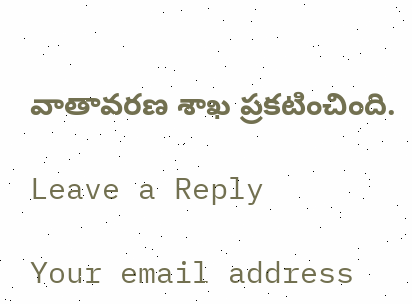వాతావరణ శాఖ ప్రకటించింది.

Leave a Reply

Your email address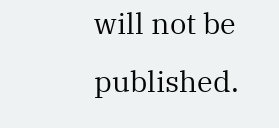will not be published.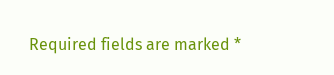Required fields are marked *